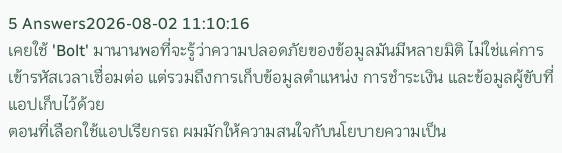5 Answers2026-08-02 11:10:16
เคยใช้ 'Bolt' มานานพอที่จะรู้ว่าความปลอดภัยของข้อมูลมันมีหลายมิติ ไม่ใช่แค่การเข้ารหัสเวลาเชื่อมต่อ แต่รวมถึงการเก็บข้อมูลตำแหน่ง การชำระเงิน และข้อมูลผู้ขับที่แอปเก็บไว้ด้วย
ตอนที่เลือกใช้แอปเรียกรถ ผมมักให้ความสนใจกับนโยบายความเป็น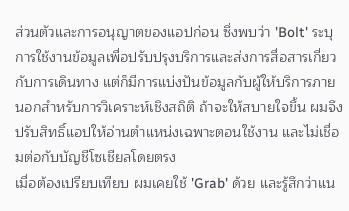ส่วนตัวและการอนุญาตของแอปก่อน ซึ่งพบว่า 'Bolt' ระบุการใช้งานข้อมูลเพื่อปรับปรุงบริการและส่งการสื่อสารเกี่ยวกับการเดินทาง แต่ก็มีการแบ่งปันข้อมูลกับผู้ให้บริการภายนอกสำหรับการวิเคราะห์เชิงสถิติ ถ้าจะให้สบายใจขึ้น ผมจึงปรับสิทธิ์แอปให้อ่านตำแหน่งเฉพาะตอนใช้งาน และไม่เชื่อมต่อกับบัญชีโซเชียลโดยตรง
เมื่อต้องเปรียบเทียบ ผมเคยใช้ 'Grab' ด้วย และรู้สึกว่าแน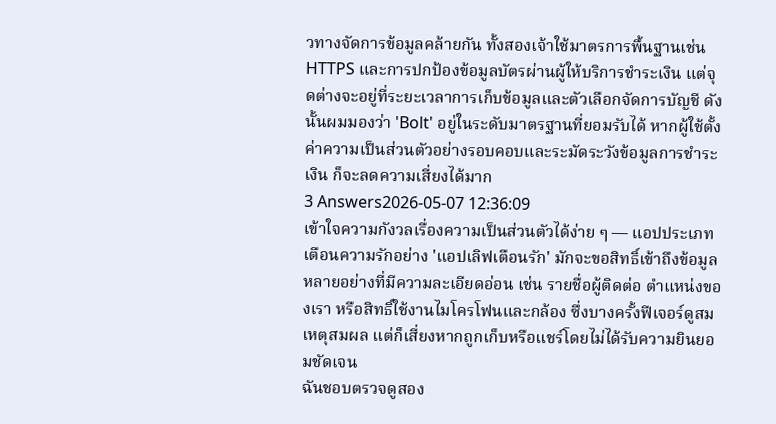วทางจัดการข้อมูลคล้ายกัน ทั้งสองเจ้าใช้มาตรการพื้นฐานเช่น HTTPS และการปกป้องข้อมูลบัตรผ่านผู้ให้บริการชำระเงิน แต่จุดต่างจะอยู่ที่ระยะเวลาการเก็บข้อมูลและตัวเลือกจัดการบัญชี ดังนั้นผมมองว่า 'Bolt' อยู่ในระดับมาตรฐานที่ยอมรับได้ หากผู้ใช้ตั้งค่าความเป็นส่วนตัวอย่างรอบคอบและระมัดระวังข้อมูลการชำระเงิน ก็จะลดความเสี่ยงได้มาก
3 Answers2026-05-07 12:36:09
เข้าใจความกังวลเรื่องความเป็นส่วนตัวได้ง่าย ๆ — แอปประเภทเตือนความรักอย่าง 'แอปเลิฟเตือนรัก' มักจะขอสิทธิ์เข้าถึงข้อมูลหลายอย่างที่มีความละเอียดอ่อน เช่น รายชื่อผู้ติดต่อ ตำแหน่งของเรา หรือสิทธิ์ใช้งานไมโครโฟนและกล้อง ซึ่งบางครั้งฟีเจอร์ดูสมเหตุสมผล แต่ก็เสี่ยงหากถูกเก็บหรือแชร์โดยไม่ได้รับความยินยอมชัดเจน
ฉันชอบตรวจดูสอง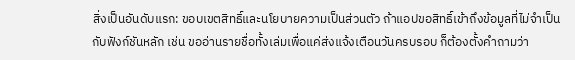สิ่งเป็นอันดับแรก: ขอบเขตสิทธิ์และนโยบายความเป็นส่วนตัว ถ้าแอปขอสิทธิ์เข้าถึงข้อมูลที่ไม่จำเป็นกับฟังก์ชันหลัก เช่น ขออ่านรายชื่อทั้งเล่มเพื่อแค่ส่งแจ้งเตือนวันครบรอบ ก็ต้องตั้งคำถามว่า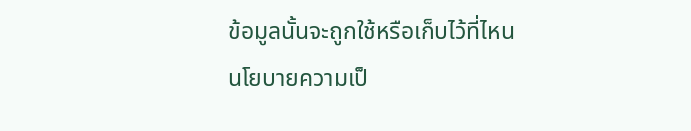ข้อมูลนั้นจะถูกใช้หรือเก็บไว้ที่ไหน นโยบายความเป็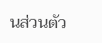นส่วนตัว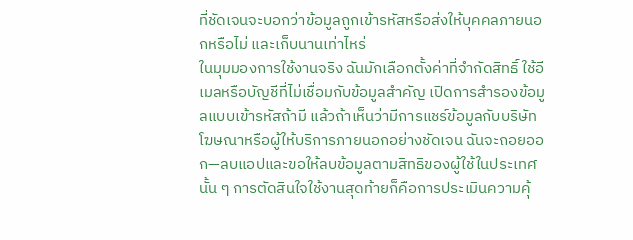ที่ชัดเจนจะบอกว่าข้อมูลถูกเข้ารหัสหรือส่งให้บุคคลภายนอกหรือไม่ และเก็บนานเท่าไหร่
ในมุมมองการใช้งานจริง ฉันมักเลือกตั้งค่าที่จำกัดสิทธิ์ ใช้อีเมลหรือบัญชีที่ไม่เชื่อมกับข้อมูลสำคัญ เปิดการสำรองข้อมูลแบบเข้ารหัสถ้ามี แล้วถ้าเห็นว่ามีการแชร์ข้อมูลกับบริษัทโฆษณาหรือผู้ให้บริการภายนอกอย่างชัดเจน ฉันจะถอยออก—ลบแอปและขอให้ลบข้อมูลตามสิทธิของผู้ใช้ในประเทศนั้น ๆ การตัดสินใจใช้งานสุดท้ายก็คือการประเมินความคุ้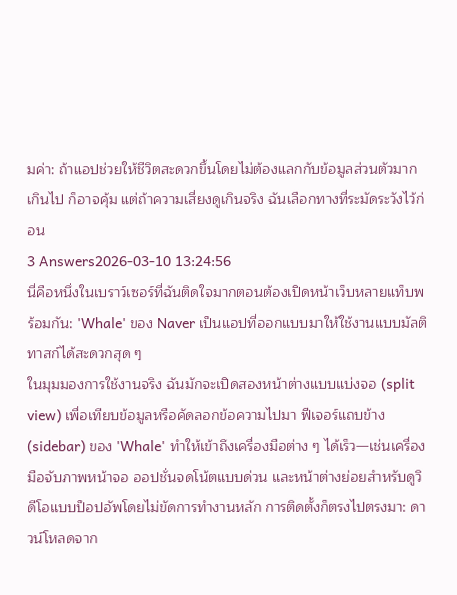มค่า: ถ้าแอปช่วยให้ชีวิตสะดวกขึ้นโดยไม่ต้องแลกกับข้อมูลส่วนตัวมากเกินไป ก็อาจคุ้ม แต่ถ้าความเสี่ยงดูเกินจริง ฉันเลือกทางที่ระมัดระวังไว้ก่อน
3 Answers2026-03-10 13:24:56
นี่คือหนึ่งในเบราว์เซอร์ที่ฉันติดใจมากตอนต้องเปิดหน้าเว็บหลายแท็บพร้อมกัน: 'Whale' ของ Naver เป็นแอปที่ออกแบบมาให้ใช้งานแบบมัลติทาสก์ได้สะดวกสุด ๆ
ในมุมมองการใช้งานจริง ฉันมักจะเปิดสองหน้าต่างแบบแบ่งจอ (split view) เพื่อเทียบข้อมูลหรือคัดลอกข้อความไปมา ฟีเจอร์แถบข้าง (sidebar) ของ 'Whale' ทำให้เข้าถึงเครื่องมือต่าง ๆ ได้เร็ว—เช่นเครื่องมือจับภาพหน้าจอ ออปชั่นจดโน้ตแบบด่วน และหน้าต่างย่อยสำหรับดูวิดีโอแบบป็อปอัพโดยไม่ขัดการทำงานหลัก การติดตั้งก็ตรงไปตรงมา: ดาวน์โหลดจาก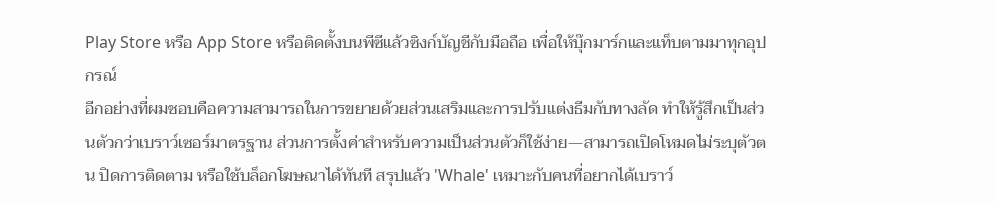Play Store หรือ App Store หรือติดตั้งบนพีซีแล้วซิงก์บัญชีกับมือถือ เพื่อให้บุ๊กมาร์กและแท็บตามมาทุกอุปกรณ์
อีกอย่างที่ผมชอบคือความสามารถในการขยายด้วยส่วนเสริมและการปรับแต่งธีมกับทางลัด ทำให้รู้สึกเป็นส่วนตัวกว่าเบราว์เซอร์มาตรฐาน ส่วนการตั้งค่าสำหรับความเป็นส่วนตัวก็ใช้ง่าย—สามารถเปิดโหมดไม่ระบุตัวตน ปิดการติดตาม หรือใช้บล็อกโฆษณาได้ทันที สรุปแล้ว 'Whale' เหมาะกับคนที่อยากได้เบราว์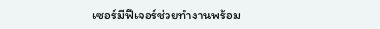เซอร์มีฟีเจอร์ช่วยทำงานพร้อม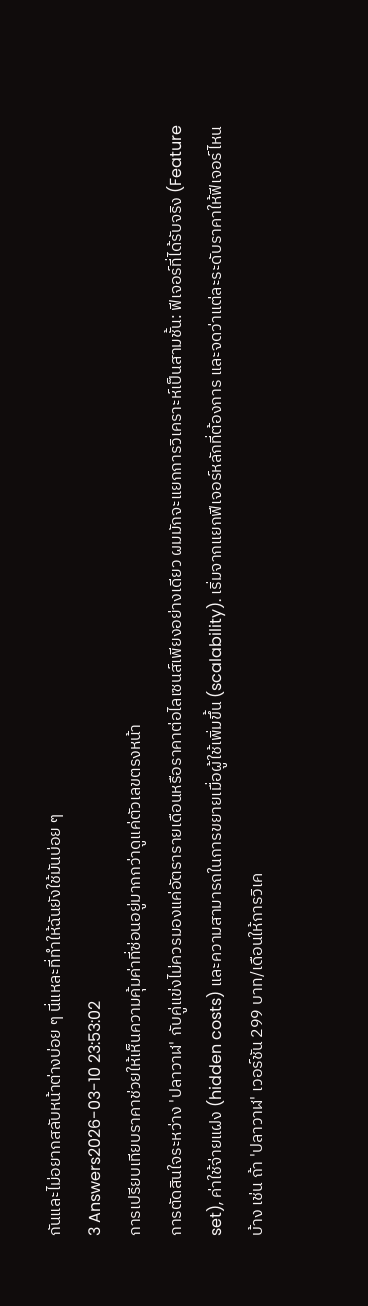กันและไม่อยากสลับหน้าต่างบ่อย ๆ นี่แหละที่ทำให้ฉันยังใช้มันบ่อย ๆ
3 Answers2026-03-10 23:53:02
การเปรียบเทียบราคาช่วยให้เห็นความคุ้มค่าที่ซ่อนอยู่มากกว่าดูแค่ตัวเลขตรงหน้า
การตัดสินใจระหว่าง 'ปลาวาฬ' กับคู่แข่งไม่ควรมองแค่อัตรารายเดือนหรือราคาต่อไลเซนส์เพียงอย่างเดียว ผมมักจะแยกการวิเคราะห์เป็นสามชั้น: ฟีเจอร์ที่ได้รับจริง (Feature set), ค่าใช้จ่ายแฝง (hidden costs) และความสามารถในการขยายเมื่อผู้ใช้เพิ่มขึ้น (scalability). เริ่มจากแยกฟีเจอร์หลักที่ต้องการ และจดว่าแต่ละระดับราคาให้ฟีเจอร์ไหนบ้าง เช่น ถ้า 'ปลาวาฬ' เวอร์ชัน 299 บาท/เดือนให้การวิเค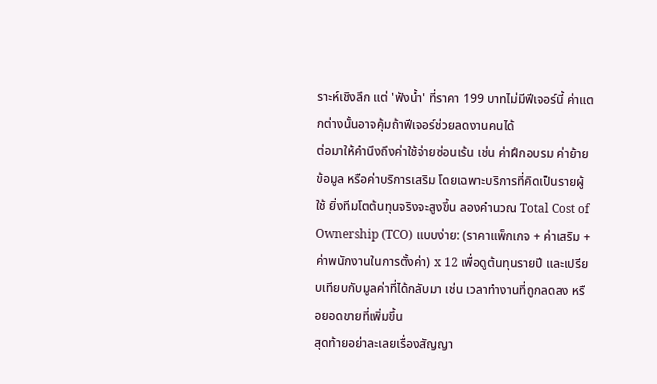ราะห์เชิงลึก แต่ 'ฟังน้ำ' ที่ราคา 199 บาทไม่มีฟีเจอร์นี้ ค่าแตกต่างนั้นอาจคุ้มถ้าฟีเจอร์ช่วยลดงานคนได้
ต่อมาให้คำนึงถึงค่าใช้จ่ายซ่อนเร้น เช่น ค่าฝึกอบรม ค่าย้ายข้อมูล หรือค่าบริการเสริม โดยเฉพาะบริการที่คิดเป็นรายผู้ใช้ ยิ่งทีมโตต้นทุนจริงจะสูงขึ้น ลองคำนวณ Total Cost of Ownership (TCO) แบบง่าย: (ราคาแพ็กเกจ + ค่าเสริม + ค่าพนักงานในการตั้งค่า) x 12 เพื่อดูต้นทุนรายปี และเปรียบเทียบกับมูลค่าที่ได้กลับมา เช่น เวลาทำงานที่ถูกลดลง หรือยอดขายที่เพิ่มขึ้น
สุดท้ายอย่าละเลยเรื่องสัญญา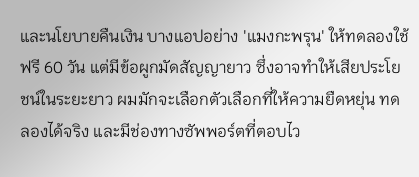และนโยบายคืนเงิน บางแอปอย่าง 'แมงกะพรุน' ให้ทดลองใช้ฟรี 60 วัน แต่มีข้อผูกมัดสัญญายาว ซึ่งอาจทำให้เสียประโยชน์ในระยะยาว ผมมักจะเลือกตัวเลือกที่ให้ความยืดหยุ่น ทดลองได้จริง และมีช่องทางซัพพอร์ตที่ตอบไว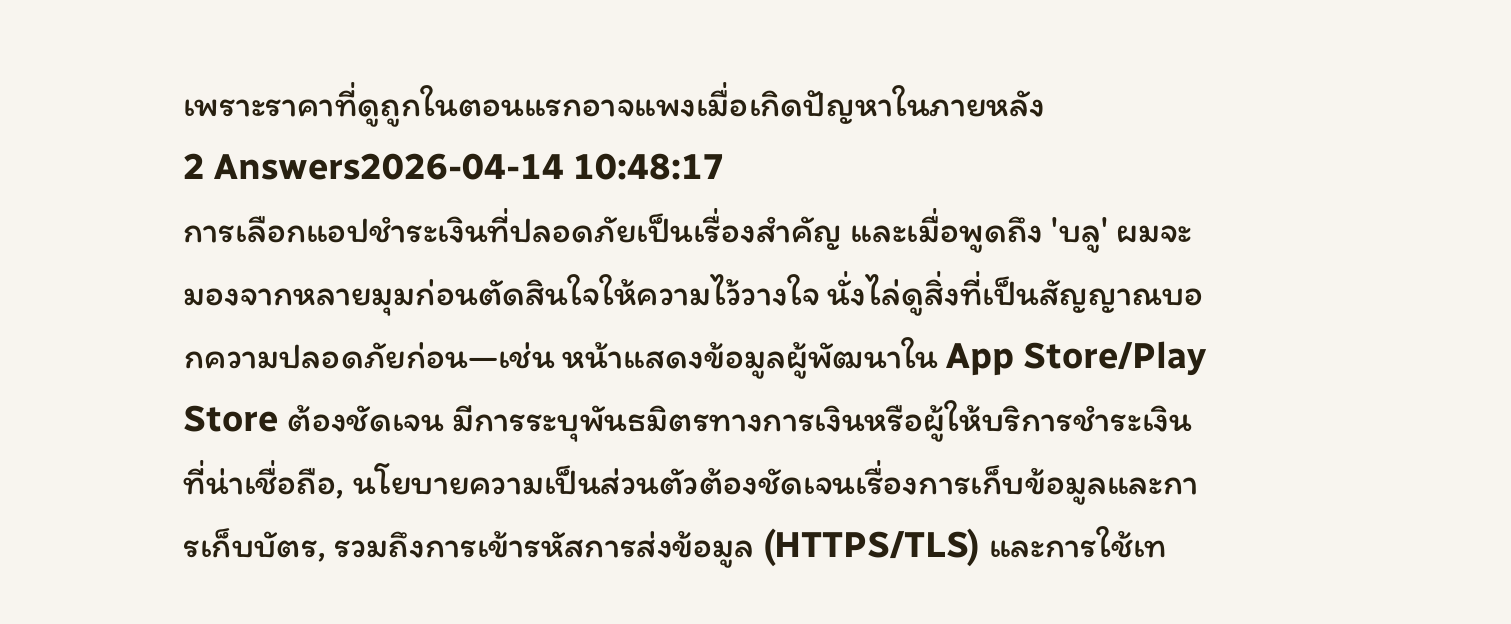เพราะราคาที่ดูถูกในตอนแรกอาจแพงเมื่อเกิดปัญหาในภายหลัง
2 Answers2026-04-14 10:48:17
การเลือกแอปชำระเงินที่ปลอดภัยเป็นเรื่องสำคัญ และเมื่อพูดถึง 'บลู' ผมจะมองจากหลายมุมก่อนตัดสินใจให้ความไว้วางใจ นั่งไล่ดูสิ่งที่เป็นสัญญาณบอกความปลอดภัยก่อน—เช่น หน้าแสดงข้อมูลผู้พัฒนาใน App Store/Play Store ต้องชัดเจน มีการระบุพันธมิตรทางการเงินหรือผู้ให้บริการชำระเงินที่น่าเชื่อถือ, นโยบายความเป็นส่วนตัวต้องชัดเจนเรื่องการเก็บข้อมูลและการเก็บบัตร, รวมถึงการเข้ารหัสการส่งข้อมูล (HTTPS/TLS) และการใช้เท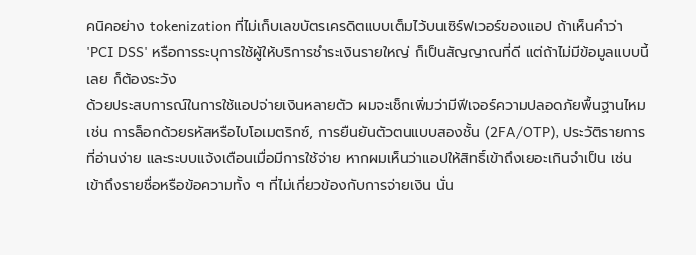คนิคอย่าง tokenization ที่ไม่เก็บเลขบัตรเครดิตแบบเต็มไว้บนเซิร์ฟเวอร์ของแอป ถ้าเห็นคำว่า 'PCI DSS' หรือการระบุการใช้ผู้ให้บริการชำระเงินรายใหญ่ ก็เป็นสัญญาณที่ดี แต่ถ้าไม่มีข้อมูลแบบนี้เลย ก็ต้องระวัง
ด้วยประสบการณ์ในการใช้แอปจ่ายเงินหลายตัว ผมจะเช็กเพิ่มว่ามีฟีเจอร์ความปลอดภัยพื้นฐานไหม เช่น การล็อกด้วยรหัสหรือไบโอเมตริกซ์, การยืนยันตัวตนแบบสองชั้น (2FA/OTP), ประวัติรายการที่อ่านง่าย และระบบแจ้งเตือนเมื่อมีการใช้จ่าย หากผมเห็นว่าแอปให้สิทธิ์เข้าถึงเยอะเกินจำเป็น เช่น เข้าถึงรายชื่อหรือข้อความทั้ง ๆ ที่ไม่เกี่ยวข้องกับการจ่ายเงิน นั่น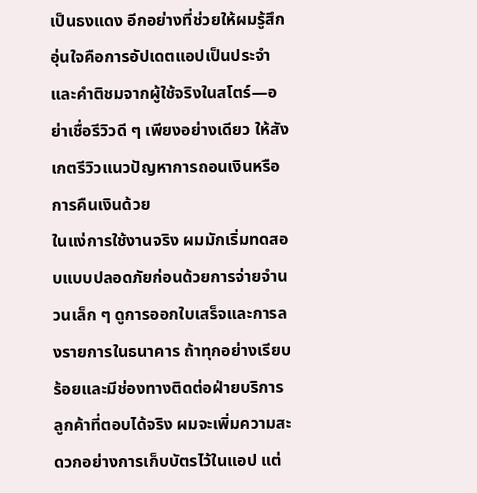เป็นธงแดง อีกอย่างที่ช่วยให้ผมรู้สึกอุ่นใจคือการอัปเดตแอปเป็นประจำและคำติชมจากผู้ใช้จริงในสโตร์—อย่าเชื่อรีวิวดี ๆ เพียงอย่างเดียว ให้สังเกตรีวิวแนวปัญหาการถอนเงินหรือการคืนเงินด้วย
ในแง่การใช้งานจริง ผมมักเริ่มทดสอบแบบปลอดภัยก่อนด้วยการจ่ายจำนวนเล็ก ๆ ดูการออกใบเสร็จและการลงรายการในธนาคาร ถ้าทุกอย่างเรียบร้อยและมีช่องทางติดต่อฝ่ายบริการลูกค้าที่ตอบได้จริง ผมจะเพิ่มความสะดวกอย่างการเก็บบัตรไว้ในแอป แต่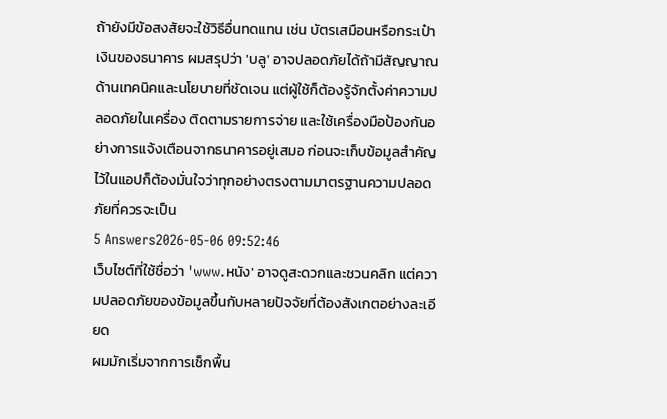ถ้ายังมีข้อสงสัยจะใช้วิธีอื่นทดแทน เช่น บัตรเสมือนหรือกระเป๋าเงินของธนาคาร ผมสรุปว่า 'บลู' อาจปลอดภัยได้ถ้ามีสัญญาณด้านเทคนิคและนโยบายที่ชัดเจน แต่ผู้ใช้ก็ต้องรู้จักตั้งค่าความปลอดภัยในเครื่อง ติดตามรายการจ่าย และใช้เครื่องมือป้องกันอย่างการแจ้งเตือนจากธนาคารอยู่เสมอ ก่อนจะเก็บข้อมูลสำคัญไว้ในแอปก็ต้องมั่นใจว่าทุกอย่างตรงตามมาตรฐานความปลอดภัยที่ควรจะเป็น
5 Answers2026-05-06 09:52:46
เว็บไซต์ที่ใช้ชื่อว่า 'www.หนัง' อาจดูสะดวกและชวนคลิก แต่ความปลอดภัยของข้อมูลขึ้นกับหลายปัจจัยที่ต้องสังเกตอย่างละเอียด
ผมมักเริ่มจากการเช็กพื้น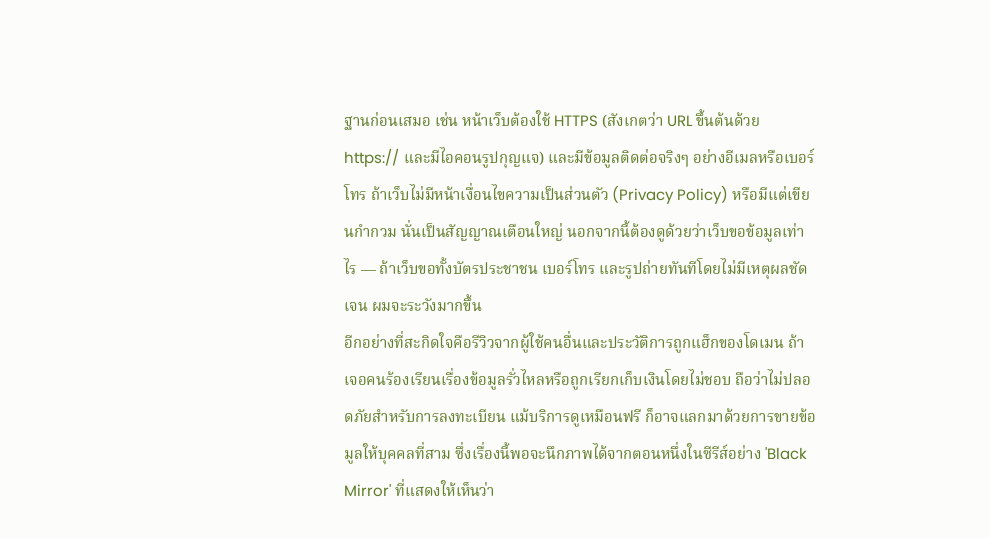ฐานก่อนเสมอ เช่น หน้าเว็บต้องใช้ HTTPS (สังเกตว่า URL ขึ้นต้นด้วย https:// และมีไอคอนรูปกุญแจ) และมีข้อมูลติดต่อจริงๆ อย่างอีเมลหรือเบอร์โทร ถ้าเว็บไม่มีหน้าเงื่อนไขความเป็นส่วนตัว (Privacy Policy) หรือมีแต่เขียนกำกวม นั่นเป็นสัญญาณเตือนใหญ่ นอกจากนี้ต้องดูด้วยว่าเว็บขอข้อมูลเท่าไร — ถ้าเว็บขอทั้งบัตรประชาชน เบอร์โทร และรูปถ่ายทันทีโดยไม่มีเหตุผลชัดเจน ผมจะระวังมากขึ้น
อีกอย่างที่สะกิดใจคือรีวิวจากผู้ใช้คนอื่นและประวัติการถูกแฮ็กของโดเมน ถ้าเจอคนร้องเรียนเรื่องข้อมูลรั่วไหลหรือถูกเรียกเก็บเงินโดยไม่ชอบ ถือว่าไม่ปลอดภัยสำหรับการลงทะเบียน แม้บริการดูเหมือนฟรี ก็อาจแลกมาด้วยการขายข้อมูลให้บุคคลที่สาม ซึ่งเรื่องนี้พอจะนึกภาพได้จากตอนหนึ่งในซีรีส์อย่าง 'Black Mirror' ที่แสดงให้เห็นว่า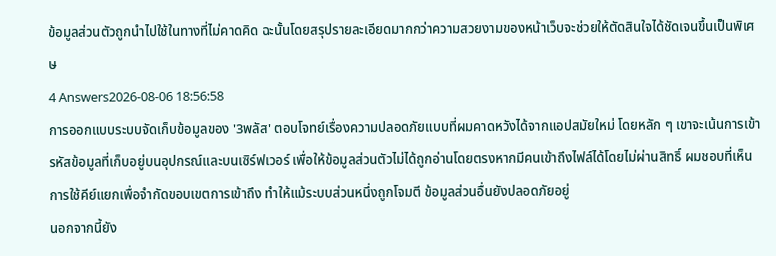ข้อมูลส่วนตัวถูกนำไปใช้ในทางที่ไม่คาดคิด ฉะนั้นโดยสรุปรายละเอียดมากกว่าความสวยงามของหน้าเว็บจะช่วยให้ตัดสินใจได้ชัดเจนขึ้นเป็นพิเศษ
4 Answers2026-08-06 18:56:58
การออกแบบระบบจัดเก็บข้อมูลของ '3พลัส' ตอบโจทย์เรื่องความปลอดภัยแบบที่ผมคาดหวังได้จากแอปสมัยใหม่ โดยหลัก ๆ เขาจะเน้นการเข้ารหัสข้อมูลที่เก็บอยู่บนอุปกรณ์และบนเซิร์ฟเวอร์ เพื่อให้ข้อมูลส่วนตัวไม่ได้ถูกอ่านโดยตรงหากมีคนเข้าถึงไฟล์ได้โดยไม่ผ่านสิทธิ์ ผมชอบที่เห็นการใช้คีย์แยกเพื่อจำกัดขอบเขตการเข้าถึง ทำให้แม้ระบบส่วนหนึ่งถูกโจมตี ข้อมูลส่วนอื่นยังปลอดภัยอยู่
นอกจากนี้ยัง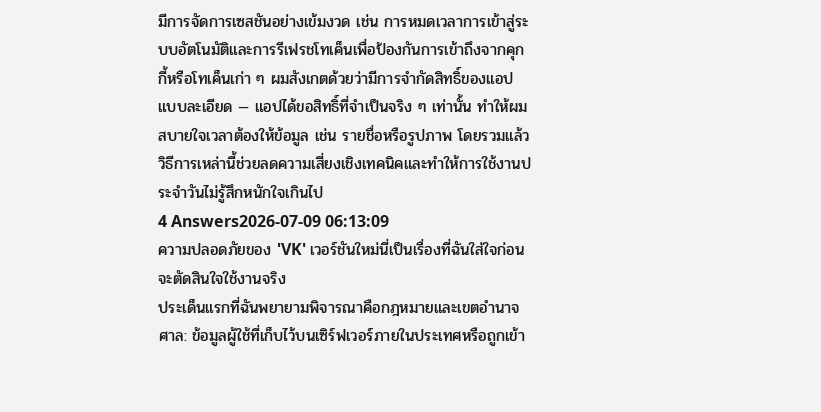มีการจัดการเซสชันอย่างเข้มงวด เช่น การหมดเวลาการเข้าสู่ระบบอัตโนมัติและการรีเฟรชโทเค็นเพื่อป้องกันการเข้าถึงจากคุกกี้หรือโทเค็นเก่า ๆ ผมสังเกตด้วยว่ามีการจำกัดสิทธิ์ของแอปแบบละเอียด — แอปได้ขอสิทธิ์ที่จำเป็นจริง ๆ เท่านั้น ทำให้ผมสบายใจเวลาต้องให้ข้อมูล เช่น รายชื่อหรือรูปภาพ โดยรวมแล้ววิธีการเหล่านี้ช่วยลดความเสี่ยงเชิงเทคนิคและทำให้การใช้งานประจำวันไม่รู้สึกหนักใจเกินไป
4 Answers2026-07-09 06:13:09
ความปลอดภัยของ 'VK' เวอร์ชันใหม่นี่เป็นเรื่องที่ฉันใส่ใจก่อนจะตัดสินใจใช้งานจริง
ประเด็นแรกที่ฉันพยายามพิจารณาคือกฎหมายและเขตอำนาจศาล: ข้อมูลผู้ใช้ที่เก็บไว้บนเซิร์ฟเวอร์ภายในประเทศหรือถูกเข้า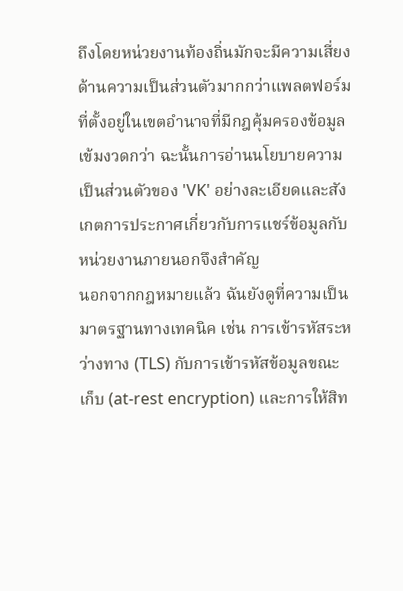ถึงโดยหน่วยงานท้องถิ่นมักจะมีความเสี่ยงด้านความเป็นส่วนตัวมากกว่าแพลตฟอร์มที่ตั้งอยู่ในเขตอำนาจที่มีกฎคุ้มครองข้อมูลเข้มงวดกว่า ฉะนั้นการอ่านนโยบายความเป็นส่วนตัวของ 'VK' อย่างละเอียดและสังเกตการประกาศเกี่ยวกับการแชร์ข้อมูลกับหน่วยงานภายนอกจึงสำคัญ
นอกจากกฎหมายแล้ว ฉันยังดูที่ความเป็นมาตรฐานทางเทคนิค เช่น การเข้ารหัสระหว่างทาง (TLS) กับการเข้ารหัสข้อมูลขณะเก็บ (at-rest encryption) และการให้สิท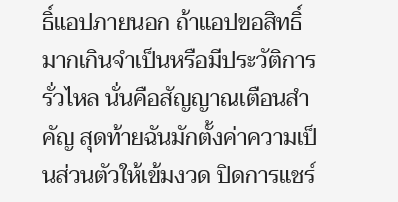ธิ์แอปภายนอก ถ้าแอปขอสิทธิ์มากเกินจำเป็นหรือมีประวัติการรั่วไหล นั่นคือสัญญาณเตือนสำคัญ สุดท้ายฉันมักตั้งค่าความเป็นส่วนตัวให้เข้มงวด ปิดการแชร์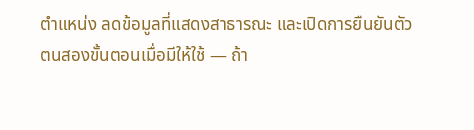ตำแหน่ง ลดข้อมูลที่แสดงสาธารณะ และเปิดการยืนยันตัวตนสองขั้นตอนเมื่อมีให้ใช้ — ถ้า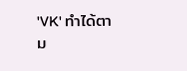'VK' ทำได้ตาม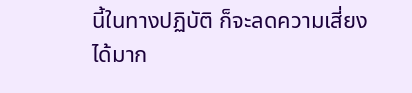นี้ในทางปฏิบัติ ก็จะลดความเสี่ยงได้มาก